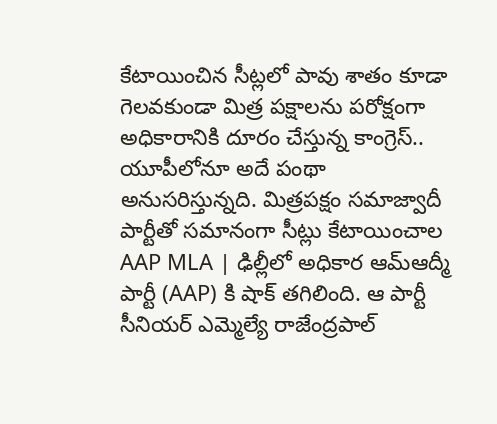కేటాయించిన సీట్లలో పావు శాతం కూడా గెలవకుండా మిత్ర పక్షాలను పరోక్షంగా అధికారానికి దూరం చేస్తున్న కాంగ్రెస్.. యూపీలోనూ అదే పంథా అనుసరిస్తున్నది. మిత్రపక్షం సమాజ్వాదీ పార్టీతో సమానంగా సీట్లు కేటాయించాల
AAP MLA | ఢిల్లీలో అధికార ఆమ్ఆద్మీ పార్టీ (AAP) కి షాక్ తగిలింది. ఆ పార్టీ సీనియర్ ఎమ్మెల్యే రాజేంద్రపాల్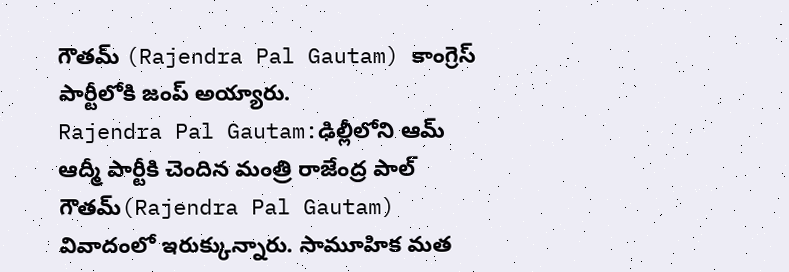గౌతమ్ (Rajendra Pal Gautam) కాంగ్రెస్ పార్టీలోకి జంప్ అయ్యారు.
Rajendra Pal Gautam:ఢిల్లీలోని ఆమ్ ఆద్మీ పార్టీకి చెందిన మంత్రి రాజేంద్ర పాల్ గౌతమ్(Rajendra Pal Gautam) వివాదంలో ఇరుక్కున్నారు. సామూహిక మత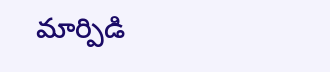మార్పిడి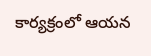కార్యక్రంలో ఆయన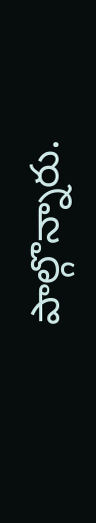పాల్గొన్నారు.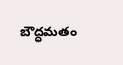బౌద్ధమతం